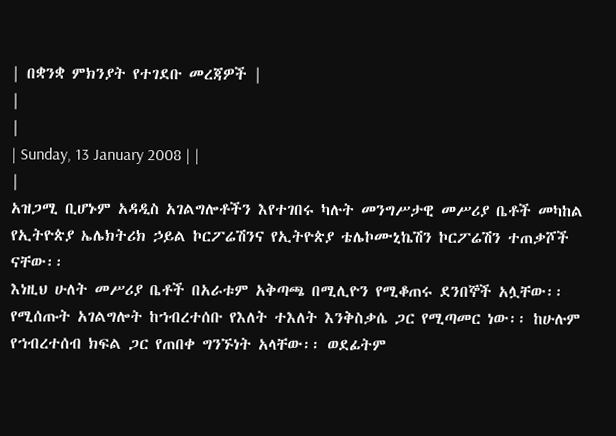| በቋንቋ ምክንያት የተገደቡ መረጃዎች |
|
|
| Sunday, 13 January 2008 | |
|
አዝጋሚ ቢሆኑም አዳዲስ አገልግሎቶችን እየተገበሩ ካሉት መንግሥታዊ መሥሪያ ቤቶች መካከል የኢትዮጵያ ኤሌክትሪክ ኃይል ኮርፖሬሽንና የኢትዮጵያ ቴሌኮሙኒኬሽን ኮርፖሬሽን ተጠቃሾች ናቸው፡፡
እነዚህ ሁለት መሥሪያ ቤቶች በአራቱም አቅጣጫ በሚሊዮን የሚቆጠሩ ደንበኞች አሏቸው፡፡ የሚሰጡት አገልግሎት ከኀብረተሰቡ የእለት ተእለት እንቅስቃሴ ጋር የሚጣመር ነው፡፡ ከሁሉም የኀብረተሰብ ክፍል ጋር የጠበቀ ግንኙነት አላቸው፡፡ ወደፊትም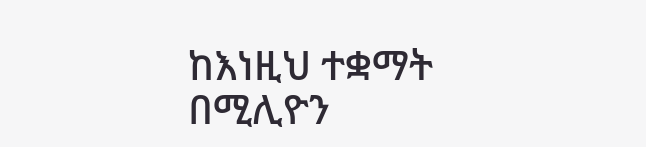ከእነዚህ ተቋማት በሚሊዮን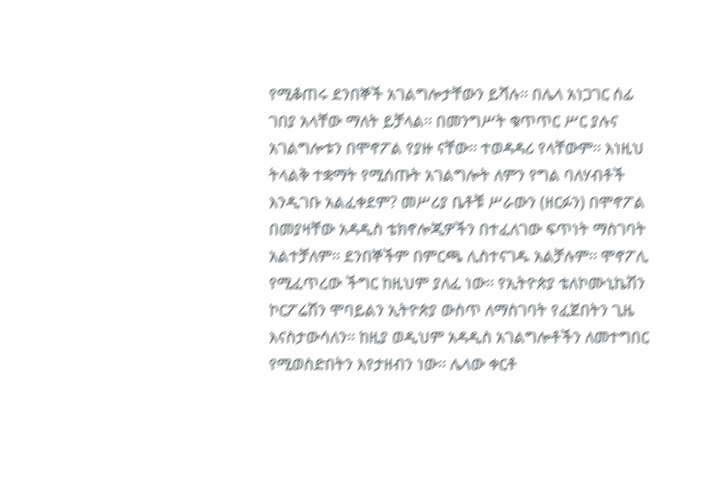የሚቆጠሩ ደንበኞች አገልግሎታቸውን ይሻሉ፡፡ በሌላ አነጋገር ሰፊ ገበያ አላቸው ማለት ይቻላል፡፡ በመንግሥት ቁጥጥር ሥር ያሉና አገልግሎቱን በሞኖፖል የያዙ ናቸው፡፡ ተወዳዳሪ የላቸውም፡፡ እነዚህ ትላልቅ ተቋማት የሚሰጡት አገልግሎት ለምን የግል ባለሃብቶች እንዲገቡ አልፈቀደም? መሥሪያ ቤቶቹ ሥራውን (ዘርፉን) በሞኖፖል በመያዛቸው አዳዲስ ቴክኖሎጂዎችን በተፈለገው ፍጥነት ማስገባት አልተቻለም፡፡ ደንበኞችም በምርጫ ሊስተናገዱ አልቻሉም፡፡ ሞኖፖሊ የሚፈጥረው ችግር ከዚህም ያለፈ ነው፡፡ የኢትዮጵያ ቴለኮሙኒኬሽን ኮርፖሬሽን ሞባይልን ኢትዮጵያ ውስጥ ለማስገባት የፈጀበትን ጊዜ እናስታውሳለን፡፡ ከዚያ ወዲህም አዳዲስ አገልግሎቶችን ለመተግበር የሚወስድበትን እየታዘብን ነው፡፡ ሌላው ቀርቶ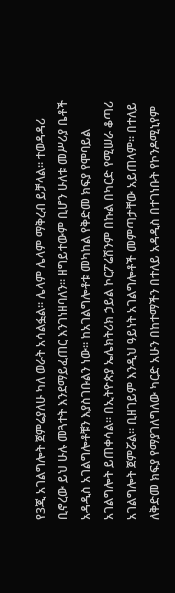የ3ጂ አገልግሎት ጀምሬያለሁ ካለ ወራት አሳልፏል፡፡ ሌላም ሌላም ማቅረብ ይቻላል፡፡ ተወዳዳሪ ቢኖረው ይህ ሁሉ መጓተት እንደማይፈጠር እንገነዘባለን፡፡ ዘግይተውም ቢሆን ሁለቱ መሥሪያ ቤቶች አዳዲስ አገልግሎቶቹን እያስገቡልን ነው፡፡ ከአገልግሎቶቱ መካከል የቅድመ ክፍያ የሞባይል አገልግሎት ይጠቀሳል፡፡ በኢትዮጵያ ኤሌክትሪክ ኃይል ኮርፖሬሽንም በኩል በካርድ የሚሠራ ቆጣሪ አገልግሎት ጀምሯል፡፡ ቢዘገይም እንዲህ ዓይነት አገልግሎቶች መምጣታቸው አይጠላም፡፡ በተለይ ለቅድመ ክፍያ የማያገለግለው ካርድ አሁን በከተማችን በተለይ አዳዲስ በተገነቡት የኮንዶሚኒየም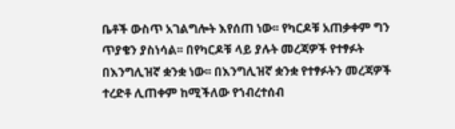ቤቶች ውስጥ አገልግሎት እየሰጠ ነው፡፡ የካርዶቹ አጠቃቀም ግን ጥያቄን ያስነሳል፡፡ በየካርዶቹ ላይ ያሉት መረጃዎች የተፃፉት በእንግሊዝኛ ቋንቋ ነው፡፡ በእንግሊዝኛ ቋንቋ የተፃፉትን መረጃዎች ተረድቶ ሊጠቀም ከሚችለው የኀብረተሰብ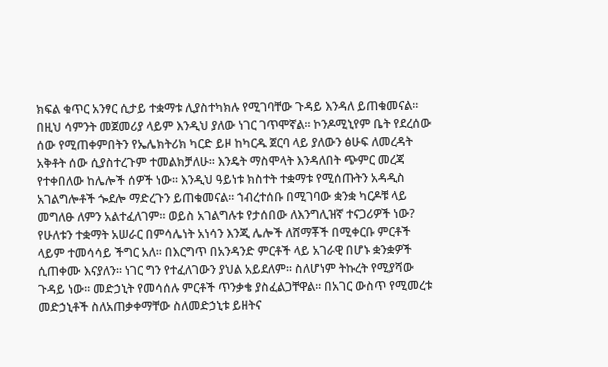ክፍል ቁጥር አንፃር ሲታይ ተቋማቱ ሊያስተካክሉ የሚገባቸው ጉዳይ እንዳለ ይጠቁመናል፡፡ በዚህ ሳምንት መጀመሪያ ላይም እንዲህ ያለው ነገር ገጥሞኛል፡፡ ኮንዶሚኒየም ቤት የደረሰው ሰው የሚጠቀምበትን የኤሌክትሪክ ካርድ ይዞ ከካርዱ ጀርባ ላይ ያለውን ፅሁፍ ለመረዳት አቅቶት ሰው ሲያስተረጉም ተመልክቻለሁ፡፡ እንዴት ማስሞላት እንዳለበት ጭምር መረጃ የተቀበለው ከሌሎች ሰዎች ነው፡፡ እንዲህ ዓይነቱ ክስተት ተቋማቱ የሚሰጡትን አዳዲስ አገልግሎቶች ጐደሎ ማድረጉን ይጠቁመናል፡፡ ኀብረተሰቡ በሚገባው ቋንቋ ካርዶቹ ላይ መግለፁ ለምን አልተፈለገም፡፡ ወይስ አገልግሉቱ የታሰበው ለእንግሊዝኛ ተናጋሪዎች ነው? የሁለቱን ተቋማት አሠራር በምሳሌነት አነሳን እንጂ ሌሎች ለሸማቾች በሚቀርቡ ምርቶች ላይም ተመሳሳይ ችግር አለ፡፡ በእርግጥ በአንዳንድ ምርቶች ላይ አገራዊ በሆኑ ቋንቋዎች ሲጠቀሙ እናያለን፡፡ ነገር ግን የተፈለገውን ያህል አይደለም፡፡ ስለሆነም ትኩረት የሚያሻው ጉዳይ ነው፡፡ መድኃኒት የመሳሰሉ ምርቶች ጥንቃቄ ያስፈልጋቸዋል፡፡ በአገር ውስጥ የሚመረቱ መድኃኒቶች ስለአጠቃቀማቸው ስለመድኃኒቱ ይዘትና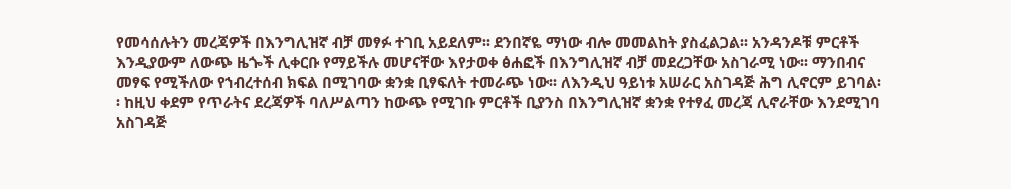የመሳሰሉትን መረጃዎች በእንግሊዝኛ ብቻ መፃፉ ተገቢ አይደለም፡፡ ደንበኛዬ ማነው ብሎ መመልከት ያስፈልጋል፡፡ አንዳንዶቹ ምርቶች እንዲያውም ለውጭ ዜጐች ሊቀርቡ የማይችሉ መሆናቸው እየታወቀ ፅሐፎች በእንግሊዝኛ ብቻ መደረጋቸው አስገራሚ ነው፡፡ ማንበብና መፃፍ የሚችለው የኀብረተሰብ ክፍል በሚገባው ቋንቋ ቢፃፍለት ተመራጭ ነው፡፡ ለእንዲህ ዓይነቱ አሠራር አስገዳጅ ሕግ ሊኖርም ይገባል፡፡ ከዚህ ቀደም የጥራትና ደረጃዎች ባለሥልጣን ከውጭ የሚገቡ ምርቶች ቢያንስ በእንግሊዝኛ ቋንቋ የተፃፈ መረጃ ሊኖራቸው እንደሚገባ አስገዳጅ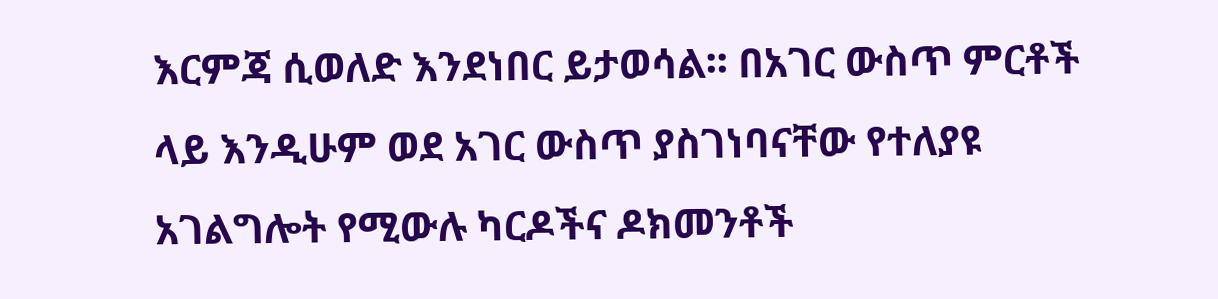እርምጃ ሲወለድ እንደነበር ይታወሳል፡፡ በአገር ውስጥ ምርቶች ላይ እንዲሁም ወደ አገር ውስጥ ያስገነባናቸው የተለያዩ አገልግሎት የሚውሉ ካርዶችና ዶክመንቶች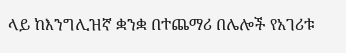ላይ ከእንግሊዝኛ ቋንቋ በተጨማሪ በሌሎች የአገሪቱ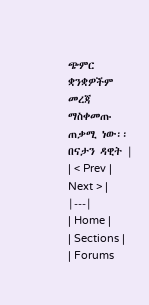ጭምር ቋንቋዎችም መረጃ ማስቀመጡ ጠቃሚ ነው፡፡ በናታን ዳዊት |
| < Prev | Next > |
|---|
| Home |
| Sections |
| Forums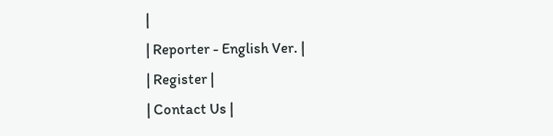|
| Reporter - English Ver. |
| Register |
| Contact Us |